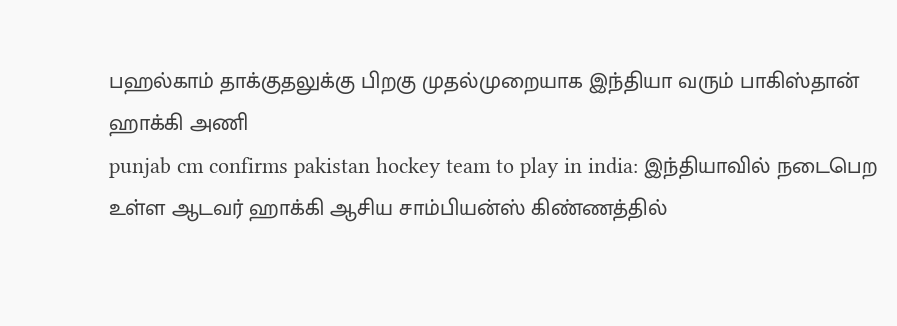பஹல்காம் தாக்குதலுக்கு பிறகு முதல்முறையாக இந்தியா வரும் பாகிஸ்தான் ஹாக்கி அணி
punjab cm confirms pakistan hockey team to play in india: இந்தியாவில் நடைபெற உள்ள ஆடவர் ஹாக்கி ஆசிய சாம்பியன்ஸ் கிண்ணத்தில்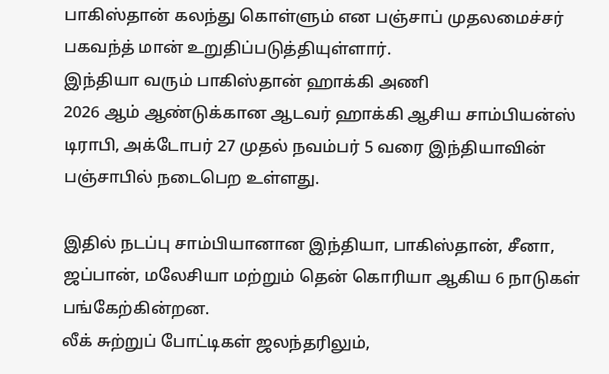பாகிஸ்தான் கலந்து கொள்ளும் என பஞ்சாப் முதலமைச்சர் பகவந்த் மான் உறுதிப்படுத்தியுள்ளார்.
இந்தியா வரும் பாகிஸ்தான் ஹாக்கி அணி
2026 ஆம் ஆண்டுக்கான ஆடவர் ஹாக்கி ஆசிய சாம்பியன்ஸ் டிராபி, அக்டோபர் 27 முதல் நவம்பர் 5 வரை இந்தியாவின் பஞ்சாபில் நடைபெற உள்ளது.

இதில் நடப்பு சாம்பியானான இந்தியா, பாகிஸ்தான், சீனா, ஜப்பான், மலேசியா மற்றும் தென் கொரியா ஆகிய 6 நாடுகள் பங்கேற்கின்றன.
லீக் சுற்றுப் போட்டிகள் ஜலந்தரிலும்,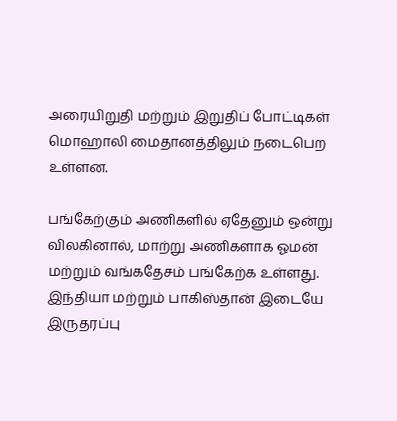அரையிறுதி மற்றும் இறுதிப் போட்டிகள் மொஹாலி மைதானத்திலும் நடைபெற உள்ளன.

பங்கேற்கும் அணிகளில் ஏதேனும் ஒன்று விலகினால், மாற்று அணிகளாக ஓமன் மற்றும் வங்கதேசம் பங்கேற்க உள்ளது.
இந்தியா மற்றும் பாகிஸ்தான் இடையே இருதரப்பு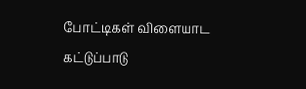போட்டிகள் விளையாட கட்டுப்பாடு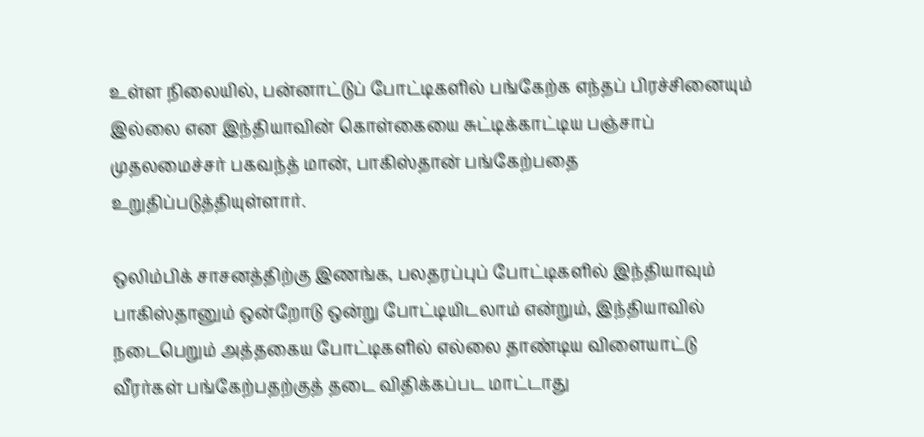உள்ள நிலையில், பன்னாட்டுப் போட்டிகளில் பங்கேற்க எந்தப் பிரச்சினையும் இல்லை என இந்தியாவின் கொள்கையை சுட்டிக்காட்டிய பஞ்சாப் முதலமைச்சர் பகவந்த் மான், பாகிஸ்தான் பங்கேற்பதை உறுதிப்படுத்தியுள்ளார்.

ஒலிம்பிக் சாசனத்திற்கு இணங்க, பலதரப்புப் போட்டிகளில் இந்தியாவும் பாகிஸ்தானும் ஒன்றோடு ஒன்று போட்டியிடலாம் என்றும், இந்தியாவில் நடைபெறும் அத்தகைய போட்டிகளில் எல்லை தாண்டிய விளையாட்டு வீரர்கள் பங்கேற்பதற்குத் தடை விதிக்கப்பட மாட்டாது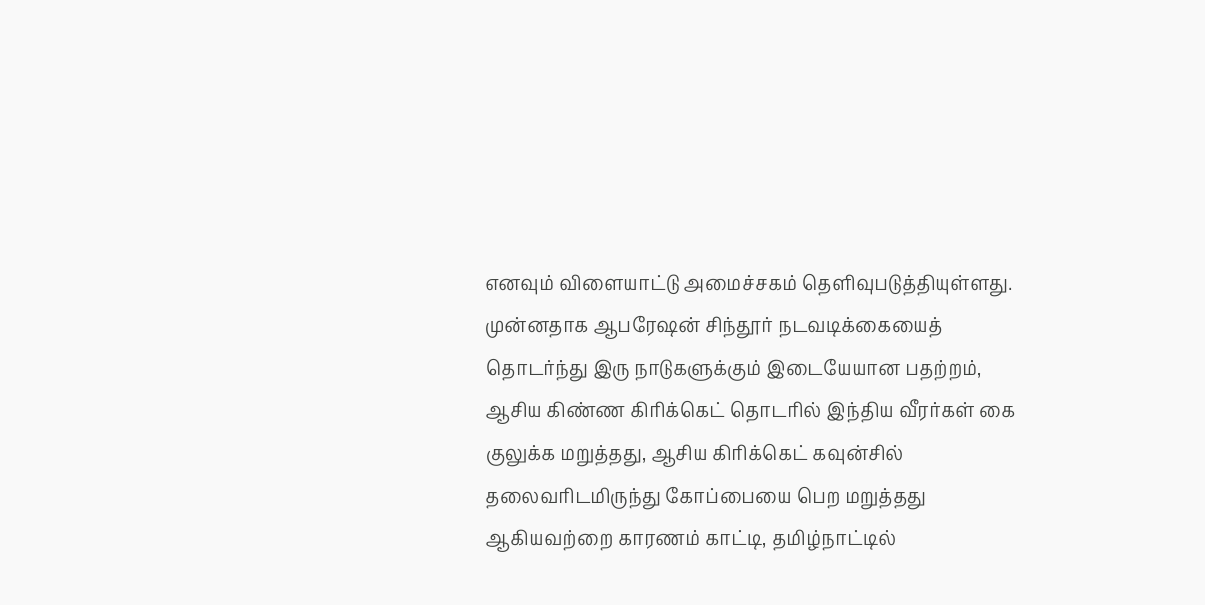எனவும் விளையாட்டு அமைச்சகம் தெளிவுபடுத்தியுள்ளது.
முன்னதாக ஆபரேஷன் சிந்தூர் நடவடிக்கையைத் தொடர்ந்து இரு நாடுகளுக்கும் இடையேயான பதற்றம், ஆசிய கிண்ண கிரிக்கெட் தொடரில் இந்திய வீரர்கள் கை குலுக்க மறுத்தது, ஆசிய கிரிக்கெட் கவுன்சில் தலைவரிடமிருந்து கோப்பையை பெற மறுத்தது ஆகியவற்றை காரணம் காட்டி, தமிழ்நாட்டில்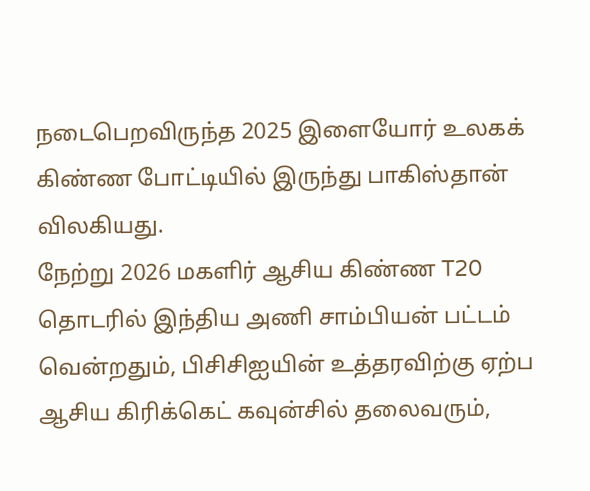நடைபெறவிருந்த 2025 இளையோர் உலகக் கிண்ண போட்டியில் இருந்து பாகிஸ்தான் விலகியது.
நேற்று 2026 மகளிர் ஆசிய கிண்ண T20 தொடரில் இந்திய அணி சாம்பியன் பட்டம் வென்றதும், பிசிசிஐயின் உத்தரவிற்கு ஏற்ப ஆசிய கிரிக்கெட் கவுன்சில் தலைவரும்,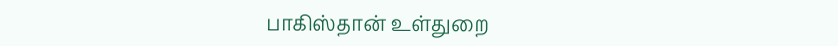பாகிஸ்தான் உள்துறை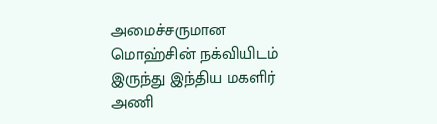அமைச்சருமான மொஹ்சின் நக்வியிடம் இருந்து இந்திய மகளிர் அணி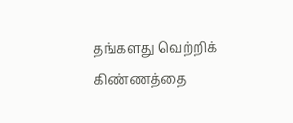தங்களது வெற்றிக் கிண்ணத்தை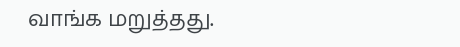வாங்க மறுத்தது.